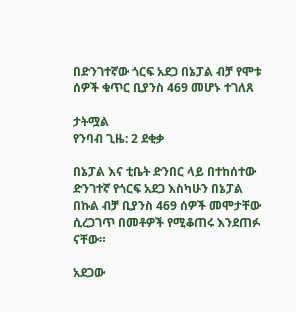በድንገተኛው ጎርፍ አደጋ በኔፓል ብቻ የሞቱ ሰዎች ቁጥር ቢያንስ 469 መሆኑ ተገለጸ

ታትሟል
የንባብ ጊዜ: 2 ደቂቃ

በኔፓል እና ቲቤት ድንበር ላይ በተከሰተው ድንገተኛ የጎርፍ አደጋ እስካሁን በኔፓል በኩል ብቻ ቢያንስ 469 ሰዎች መሞታቸው ሲረጋገጥ በመቶዎች የሚቆጠሩ እንደጠፉ ናቸው።

አደጋው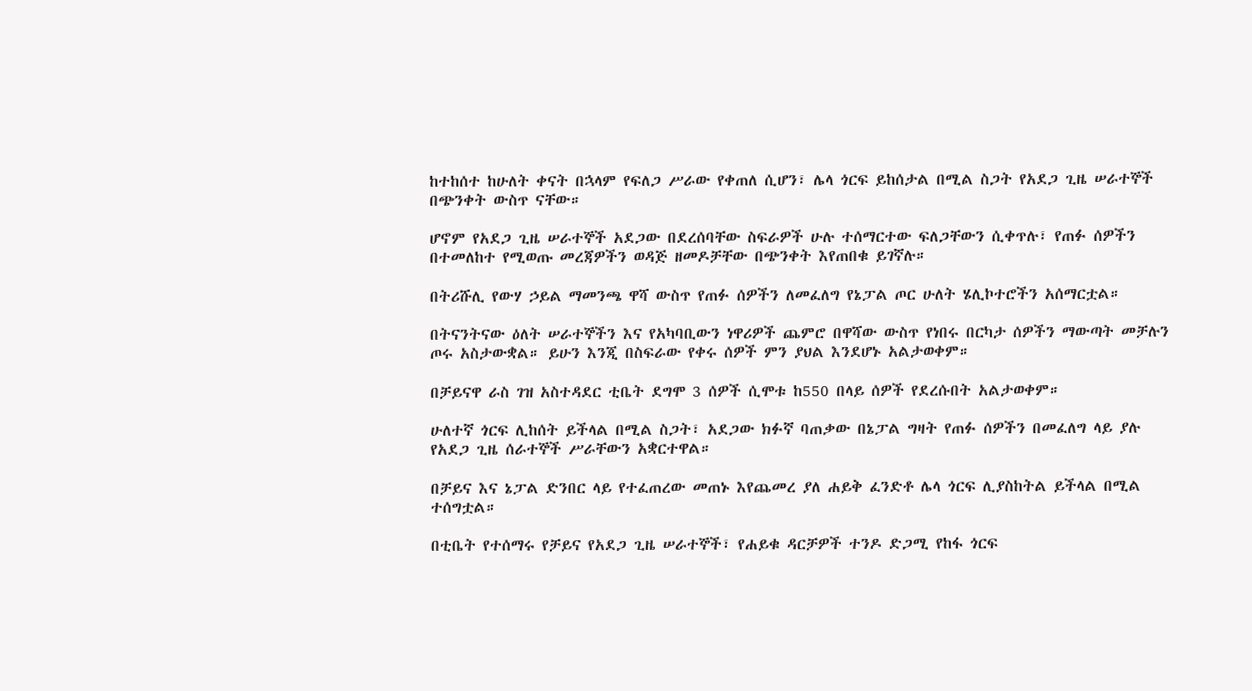ከተከሰተ ከሁለት ቀናት በኋላም የፍለጋ ሥራው የቀጠለ ሲሆን፣ ሌላ ጎርፍ ይከሰታል በሚል ስጋት የአደጋ ጊዜ ሠራተኞች በጭንቀት ውስጥ ናቸው።

ሆኖም የአደጋ ጊዜ ሠራተኞች አደጋው በደረሰባቸው ስፍራዎች ሁሉ ተሰማርተው ፍለጋቸውን ሲቀጥሉ፣ የጠፉ ሰዎችን በተመለከተ የሚወጡ መረጃዎችን ወዳጅ ዘመዶቻቸው በጭንቀት እየጠበቁ ይገኛሉ።

በትሪሹሊ የውሃ ኃይል ማመንጫ ዋሻ ውስጥ የጠፉ ሰዎችን ለመፈለግ የኔፓል ጦር ሁለት ሄሊኮተሮችን አሰማርቷል።

በትናንትናው ዕለት ሠራተኞችን እና የአካባቢውን ነዋሪዎች ጨምሮ በዋሻው ውስጥ የነበሩ በርካታ ሰዎችን ማውጣት መቻሉን ጦሩ አስታውቋል። ይሁን እንጂ በስፍራው የቀሩ ሰዎች ምን ያህል እንደሆኑ አልታወቀም።

በቻይናዋ ራስ ገዝ አስተዳደር ቲቤት ደግሞ 3 ሰዎች ሲሞቱ ከ550 በላይ ሰዎች የደረሱበት አልታወቀም።

ሁለተኛ ጎርፍ ሊከሰት ይችላል በሚል ስጋት፣ አደጋው ክፉኛ ባጠቃው በኔፓል ግዛት የጠፉ ሰዎችን በመፈለግ ላይ ያሉ የአደጋ ጊዜ ሰራተኞች ሥራቸውን አቋርተዋል።

በቻይና እና ኔፓል ድንበር ላይ የተፈጠረው መጠኑ እየጨመረ ያለ ሐይቅ ፈንድቶ ሌላ ጎርፍ ሊያስከትል ይችላል በሚል ተሰግቷል።

በቲቤት የተሰማሩ የቻይና የአደጋ ጊዜ ሠራተኞች፣ የሐይቁ ዳርቻዎች ተንዶ ድጋሚ የከፋ ጎርፍ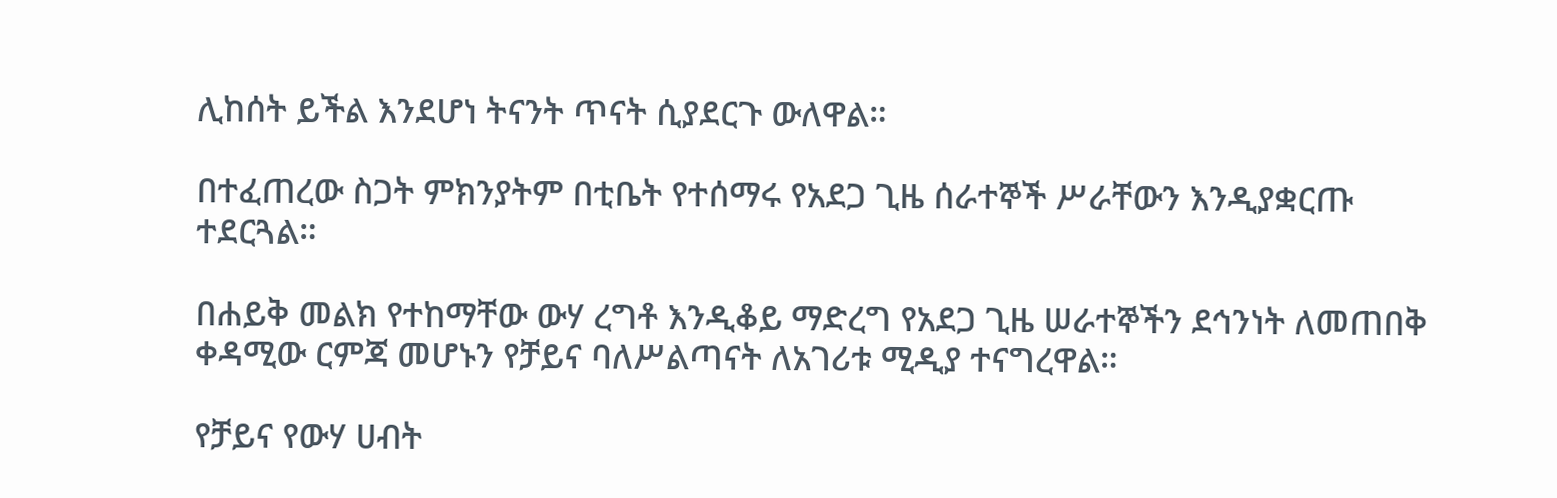ሊከሰት ይችል እንደሆነ ትናንት ጥናት ሲያደርጉ ውለዋል።

በተፈጠረው ስጋት ምክንያትም በቲቤት የተሰማሩ የአደጋ ጊዜ ሰራተኞች ሥራቸውን እንዲያቋርጡ ተደርጓል።

በሐይቅ መልክ የተከማቸው ውሃ ረግቶ እንዲቆይ ማድረግ የአደጋ ጊዜ ሠራተኞችን ደኅንነት ለመጠበቅ ቀዳሚው ርምጃ መሆኑን የቻይና ባለሥልጣናት ለአገሪቱ ሚዲያ ተናግረዋል።

የቻይና የውሃ ሀብት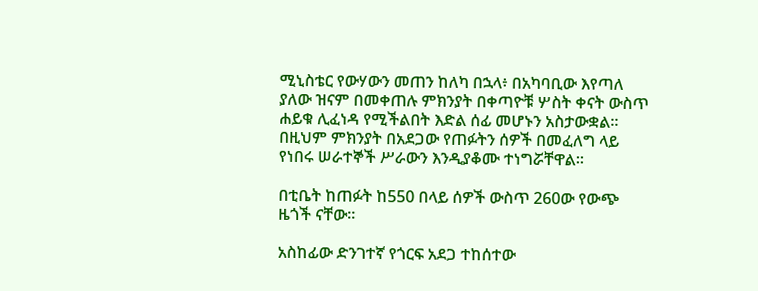ሚኒስቴር የውሃውን መጠን ከለካ በኋላ፥ በአካባቢው እየጣለ ያለው ዝናም በመቀጠሉ ምክንያት በቀጣዮቹ ሦስት ቀናት ውስጥ ሐይቁ ሊፈነዳ የሚችልበት እድል ሰፊ መሆኑን አስታውቋል። በዚህም ምክንያት በአደጋው የጠፉትን ሰዎች በመፈለግ ላይ የነበሩ ሠራተኞች ሥራውን እንዲያቆሙ ተነግሯቸዋል።

በቲቤት ከጠፉት ከ550 በላይ ሰዎች ውስጥ 260ው የውጭ ዜጎች ናቸው።

አስከፊው ድንገተኛ የጎርፍ አደጋ ተከሰተው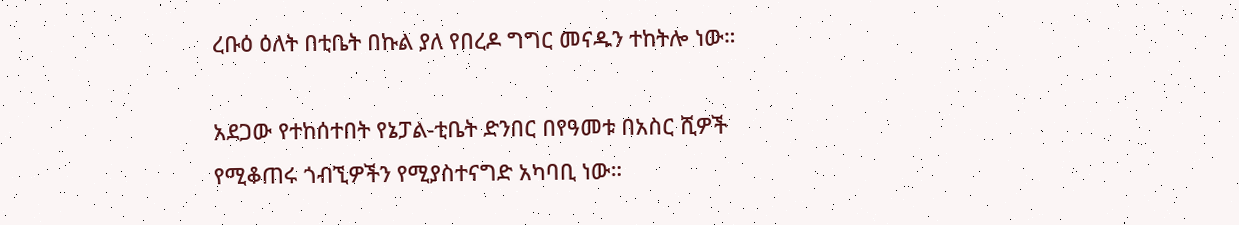ረቡዕ ዕለት በቲቤት በኩል ያለ የበረዶ ግግር መናዱን ተከትሎ ነው።

አደጋው የተከሰተበት የኔፓል-ቲቤት ድንበር በየዓመቱ በአስር ሺዎች የሚቆጠሩ ጎብኚዎችን የሚያስተናግድ አካባቢ ነው።